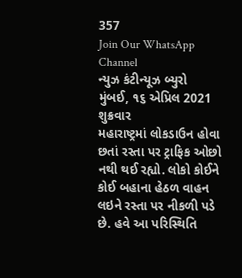357
Join Our WhatsApp Channel
ન્યુઝ કંટીન્યૂઝ બ્યુરો
મુંબઈ, ૧૬ એપ્રિલ 2021
શુક્રવાર
મહારાષ્ટ્રમાં લોકડાઉન હોવા છતાં રસ્તા પર ટ્રાફિક ઓછો નથી થઈ રહ્યો. લોકો કોઈને કોઈ બહાના હેઠળ વાહન લઇને રસ્તા પર નીકળી પડે છે. હવે આ પરિસ્થિતિ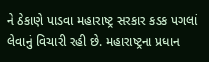ને ઠેકાણે પાડવા મહારાષ્ટ્ર સરકાર કડક પગલાં લેવાનું વિચારી રહી છે. મહારાષ્ટ્રના પ્રધાન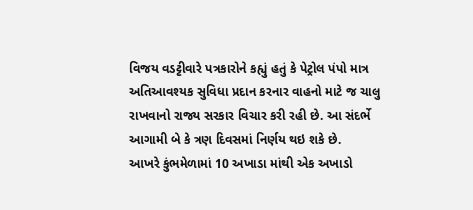વિજય વડટ્ટીવારે પત્રકારોને કહ્યું હતું કે પેટ્રોલ પંપો માત્ર અતિઆવશ્યક સુવિધા પ્રદાન કરનાર વાહનો માટે જ ચાલુ રાખવાનો રાજ્ય સરકાર વિચાર કરી રહી છે. આ સંદર્ભે આગામી બે કે ત્રણ દિવસમાં નિર્ણય થઇ શકે છે.
આખરે કુંભમેળામાં 10 અખાડા માંથી એક અખાડો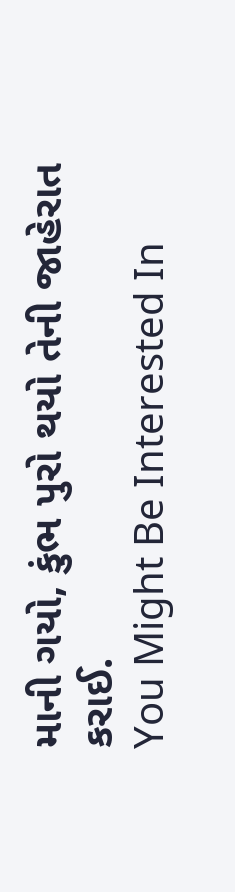માની ગયો, કુંભ પુરો થયો તેની જાહેરાત કરાઈ.
You Might Be Interested In